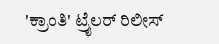'ಕ್ರಾಂತಿ' ಟ್ರೈಲರ್ ರಿಲೀಸ್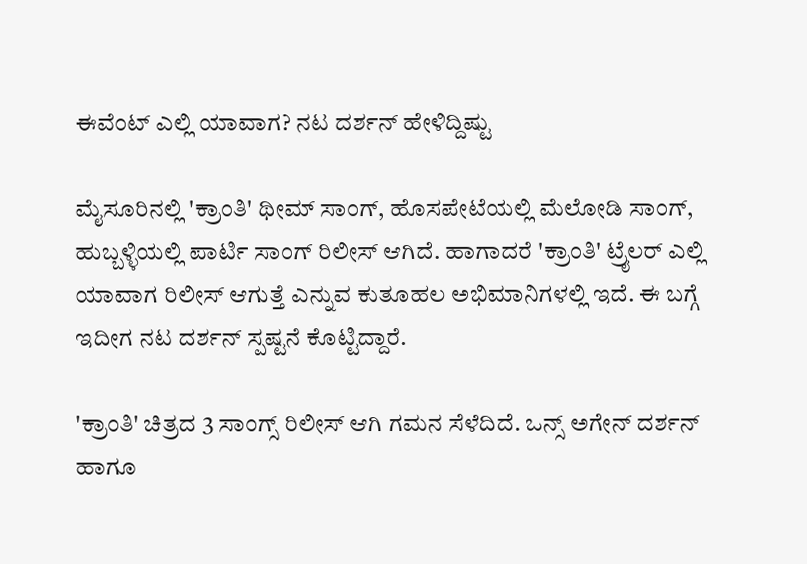ಈವೆಂಟ್ ಎಲ್ಲಿ ಯಾವಾಗ? ನಟ ದರ್ಶನ್ ಹೇಳಿದ್ದಿಷ್ಟು

ಮೈಸೂರಿನಲ್ಲಿ 'ಕ್ರಾಂತಿ' ಥೀಮ್ ಸಾಂಗ್, ಹೊಸಪೇಟೆಯಲ್ಲಿ ಮೆಲೋಡಿ ಸಾಂಗ್, ಹುಬ್ಬಳ್ಳಿಯಲ್ಲಿ ಪಾರ್ಟಿ ಸಾಂಗ್ ರಿಲೀಸ್ ಆಗಿದೆ. ಹಾಗಾದರೆ 'ಕ್ರಾಂತಿ' ಟ್ರೈಲರ್ ಎಲ್ಲಿ ಯಾವಾಗ ರಿಲೀಸ್ ಆಗುತ್ತೆ ಎನ್ನುವ ಕುತೂಹಲ ಅಭಿಮಾನಿಗಳಲ್ಲಿ ಇದೆ. ಈ ಬಗ್ಗೆ ಇದೀಗ ನಟ ದರ್ಶನ್ ಸ್ಪಷ್ಟನೆ ಕೊಟ್ಟಿದ್ದಾರೆ.

'ಕ್ರಾಂತಿ' ಚಿತ್ರದ 3 ಸಾಂಗ್ಸ್ ರಿಲೀಸ್ ಆಗಿ ಗಮನ ಸೆಳೆದಿದೆ. ಒನ್ಸ್ ಅಗೇನ್ ದರ್ಶನ್ ಹಾಗೂ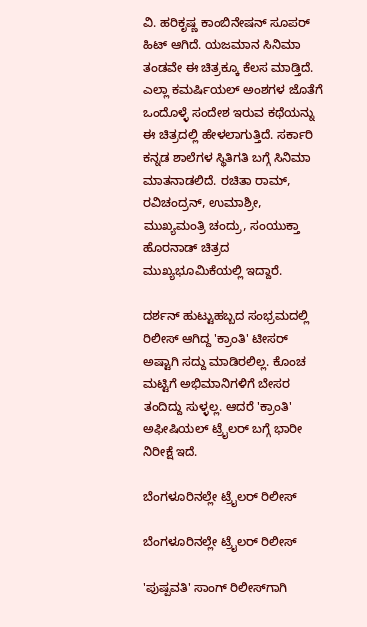ವಿ. ಹರಿಕೃಷ್ಣ ಕಾಂಬಿನೇಷನ್‌ ಸೂಪರ್ ಹಿಟ್ ಆಗಿದೆ. ಯಜಮಾನ ಸಿನಿಮಾ ತಂಡವೇ ಈ ಚಿತ್ರಕ್ಕೂ ಕೆಲಸ ಮಾಡ್ತಿದೆ. ಎಲ್ಲಾ ಕಮರ್ಷಿಯಲ್ ಅಂಶಗಳ ಜೊತೆಗೆ ಒಂದೊಳ್ಳೆ ಸಂದೇಶ ಇರುವ ಕಥೆಯನ್ನು ಈ ಚಿತ್ರದಲ್ಲಿ ಹೇಳಲಾಗುತ್ತಿದೆ. ಸರ್ಕಾರಿ ಕನ್ನಡ ಶಾಲೆಗಳ ಸ್ಥಿತಿಗತಿ ಬಗ್ಗೆ ಸಿನಿಮಾ ಮಾತನಾಡಲಿದೆ. ರಚಿತಾ ರಾಮ್, ರವಿಚಂದ್ರನ್, ಉಮಾಶ್ರೀ, ಮುಖ್ಯಮಂತ್ರಿ ಚಂದ್ರು, ಸಂಯುಕ್ತಾ ಹೊರನಾಡ್ ಚಿತ್ರದ ಮುಖ್ಯಭೂಮಿಕೆಯಲ್ಲಿ ಇದ್ದಾರೆ.

ದರ್ಶನ್ ಹುಟ್ಟುಹಬ್ಬದ ಸಂಭ್ರಮದಲ್ಲಿ ರಿಲೀಸ್ ಆಗಿದ್ದ 'ಕ್ರಾಂತಿ' ಟೀಸರ್ ಅಷ್ಟಾಗಿ ಸದ್ದು ಮಾಡಿರಲಿಲ್ಲ. ಕೊಂಚ ಮಟ್ಟಿಗೆ ಅಭಿಮಾನಿಗಳಿಗೆ ಬೇಸರ ತಂದಿದ್ದು ಸುಳ್ಳಲ್ಲ. ಆದರೆ 'ಕ್ರಾಂತಿ' ಅಫೀಷಿಯಲ್ ಟ್ರೈಲರ್ ಬಗ್ಗೆ ಭಾರೀ ನಿರೀಕ್ಷೆ ಇದೆ.

ಬೆಂಗಳೂರಿನಲ್ಲೇ ಟ್ರೈಲರ್ ರಿಲೀಸ್

ಬೆಂಗಳೂರಿನಲ್ಲೇ ಟ್ರೈಲರ್ ರಿಲೀಸ್

'ಪುಷ್ಪವತಿ' ಸಾಂಗ್ ರಿಲೀಸ್‌ಗಾಗಿ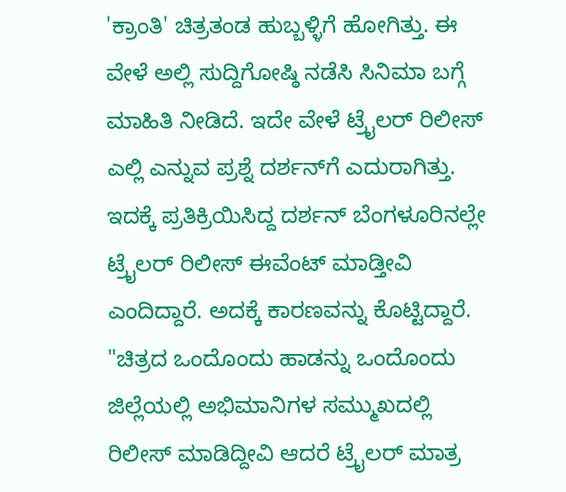'ಕ್ರಾಂತಿ' ಚಿತ್ರತಂಡ ಹುಬ್ಬಳ್ಳಿಗೆ ಹೋಗಿತ್ತು. ಈ ವೇಳೆ ಅಲ್ಲಿ ಸುದ್ದಿಗೋಷ್ಠಿ ನಡೆಸಿ ಸಿನಿಮಾ ಬಗ್ಗೆ ಮಾಹಿತಿ ನೀಡಿದೆ. ಇದೇ ವೇಳೆ ಟ್ರೈಲರ್ ರಿಲೀಸ್ ಎಲ್ಲಿ ಎನ್ನುವ ಪ್ರಶ್ನೆ ದರ್ಶನ್‌ಗೆ ಎದುರಾಗಿತ್ತು. ಇದಕ್ಕೆ ಪ್ರತಿಕ್ರಿಯಿಸಿದ್ದ ದರ್ಶನ್ ಬೆಂಗಳೂರಿನಲ್ಲೇ ಟ್ರೈಲರ್ ರಿಲೀಸ್ ಈವೆಂಟ್ ಮಾಡ್ತೀವಿ ಎಂದಿದ್ದಾರೆ. ಅದಕ್ಕೆ ಕಾರಣವನ್ನು ಕೊಟ್ಟಿದ್ದಾರೆ. "ಚಿತ್ರದ ಒಂದೊಂದು ಹಾಡನ್ನು ಒಂದೊಂದು ಜಿಲ್ಲೆಯಲ್ಲಿ ಅಭಿಮಾನಿಗಳ ಸಮ್ಮುಖದಲ್ಲಿ ರಿಲೀಸ್ ಮಾಡಿದ್ದೀವಿ ಆದರೆ ಟ್ರೈಲರ್ ಮಾತ್ರ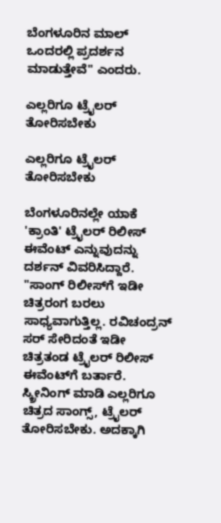ಬೆಂಗಳೂರಿನ ಮಾಲ್ ಒಂದರಲ್ಲಿ ಪ್ರದರ್ಶನ ಮಾಡುತ್ತೇವೆ" ಎಂದರು.

ಎಲ್ಲರಿಗೂ ಟ್ರೈಲರ್ ತೋರಿಸಬೇಕು

ಎಲ್ಲರಿಗೂ ಟ್ರೈಲರ್ ತೋರಿಸಬೇಕು

ಬೆಂಗಳೂರಿನಲ್ಲೇ ಯಾಕೆ 'ಕ್ರಾಂತಿ' ಟ್ರೈಲರ್ ರಿಲೀಸ್ ಈವೆಂಟ್ ಎನ್ನುವುದನ್ನು ದರ್ಶನ್ ವಿವರಿಸಿದ್ದಾರೆ. "ಸಾಂಗ್ ರಿಲೀಸ್‌ಗೆ ಇಡೀ ಚಿತ್ರರಂಗ ಬರಲು ಸಾಧ್ಯವಾಗುತ್ತಿಲ್ಲ. ರವಿಚಂದ್ರನ್ ಸರ್ ಸೇರಿದಂತೆ ಇಡೀ ಚಿತ್ರತಂಡ ಟ್ರೈಲರ್ ರಿಲೀಸ್ ಈವೆಂಟ್‌ಗೆ ಬರ್ತಾರೆ. ಸ್ಕ್ರೀನಿಂಗ್ ಮಾಡಿ ಎಲ್ಲರಿಗೂ ಚಿತ್ರದ ಸಾಂಗ್ಸ್, ಟ್ರೈಲರ್ ತೋರಿಸಬೇಕು. ಅದಕ್ಕಾಗಿ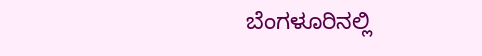ಬೆಂಗಳೂರಿನಲ್ಲಿ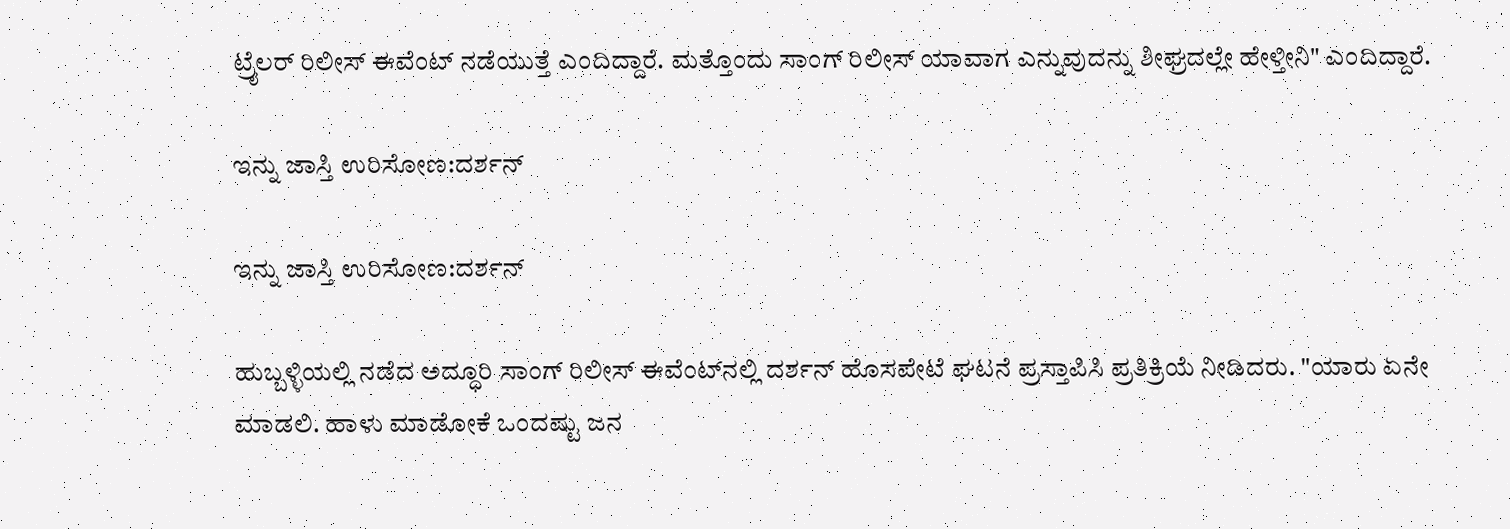ಟ್ರೈಲರ್ ರಿಲೀಸ್ ಈವೆಂಟ್ ನಡೆಯುತ್ತೆ ಎಂದಿದ್ದಾರೆ. ಮತ್ತೊಂದು ಸಾಂಗ್ ರಿಲೀಸ್ ಯಾವಾಗ ಎನ್ನುವುದನ್ನು ಶೀಘ್ರದಲ್ಲೇ ಹೇಳ್ತೀನಿ" ಎಂದಿದ್ದಾರೆ.

ಇನ್ನು ಜಾಸ್ತಿ ಉರಿಸೋಣ:ದರ್ಶನ್

ಇನ್ನು ಜಾಸ್ತಿ ಉರಿಸೋಣ:ದರ್ಶನ್

ಹುಬ್ಬಳ್ಳಿಯಲ್ಲಿ ನಡೆದ ಅದ್ಧೂರಿ ಸಾಂಗ್ ರಿಲೀಸ್ ಈವೆಂಟ್‌ನಲ್ಲಿ ದರ್ಶನ್ ಹೊಸಪೇಟೆ ಘಟನೆ ಪ್ರಸ್ತಾಪಿಸಿ ಪ್ರತಿಕ್ರಿಯೆ ನೀಡಿದರು. "ಯಾರು ಏನೇ ಮಾಡಲಿ. ಹಾಳು ಮಾಡೋಕೆ ಒಂದಷ್ಟು ಜನ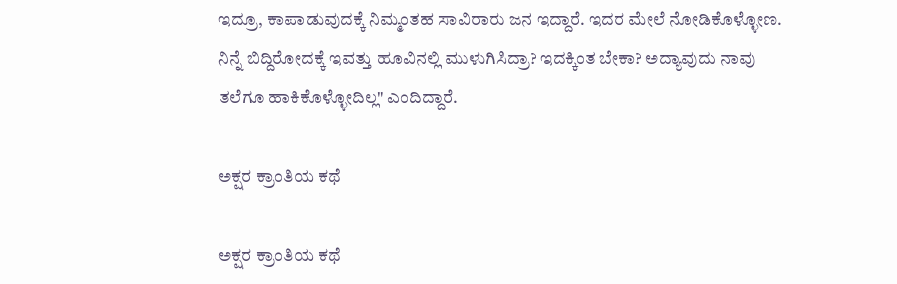ಇದ್ರೂ, ಕಾಪಾಡುವುದಕ್ಕೆ ನಿಮ್ಮಂತಹ ಸಾವಿರಾರು ಜನ ಇದ್ದಾರೆ. ಇದರ ಮೇಲೆ ನೋಡಿಕೊಳ್ಳೋಣ. ನಿನ್ನೆ ಬಿದ್ದಿರೋದಕ್ಕೆ ಇವತ್ತು ಹೂವಿನಲ್ಲಿ ಮುಳುಗಿಸಿದ್ರಾ? ಇದಕ್ಕಿಂತ ಬೇಕಾ? ಅದ್ಯಾವುದು ನಾವು ತಲೆಗೂ ಹಾಕಿಕೊಳ್ಳೋದಿಲ್ಲ" ಎಂದಿದ್ದಾರೆ.

ಅಕ್ಷರ ಕ್ರಾಂತಿಯ ಕಥೆ

ಅಕ್ಷರ ಕ್ರಾಂತಿಯ ಕಥೆ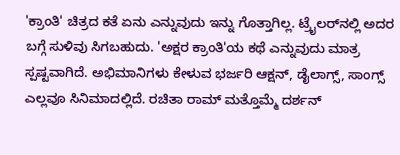'ಕ್ರಾಂತಿ' ಚಿತ್ರದ ಕತೆ ಏನು ಎನ್ನುವುದು ಇನ್ನು ಗೊತ್ತಾಗಿಲ್ಲ. ಟ್ರೈಲರ್‌ನಲ್ಲಿ ಅದರ ಬಗ್ಗೆ ಸುಳಿವು ಸಿಗಬಹುದು. 'ಅಕ್ಷರ ಕ್ರಾಂತಿ'ಯ ಕಥೆ ಎನ್ನುವುದು ಮಾತ್ರ ಸ್ಪಷ್ಟವಾಗಿದೆ. ಅಭಿಮಾನಿಗಳು ಕೇಳುವ ಭರ್ಜರಿ ಆಕ್ಷನ್, ಡೈಲಾಗ್ಸ್, ಸಾಂಗ್ಸ್ ಎಲ್ಲವೂ ಸಿನಿಮಾದಲ್ಲಿದೆ. ರಚಿತಾ ರಾಮ್ ಮತ್ತೊಮ್ಮೆ ದರ್ಶನ್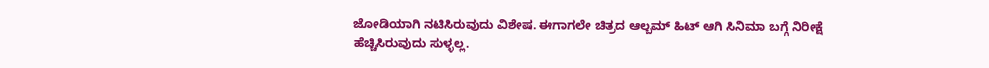ಜೋಡಿಯಾಗಿ ನಟಿಸಿರುವುದು ವಿಶೇಷ. ಈಗಾಗಲೇ ಚಿತ್ರದ ಆಲ್ಬಮ್ ಹಿಟ್ ಆಗಿ ಸಿನಿಮಾ ಬಗ್ಗೆ ನಿರೀಕ್ಷೆ ಹೆಚ್ಚಿಸಿರುವುದು ಸುಳ್ಳಲ್ಲ.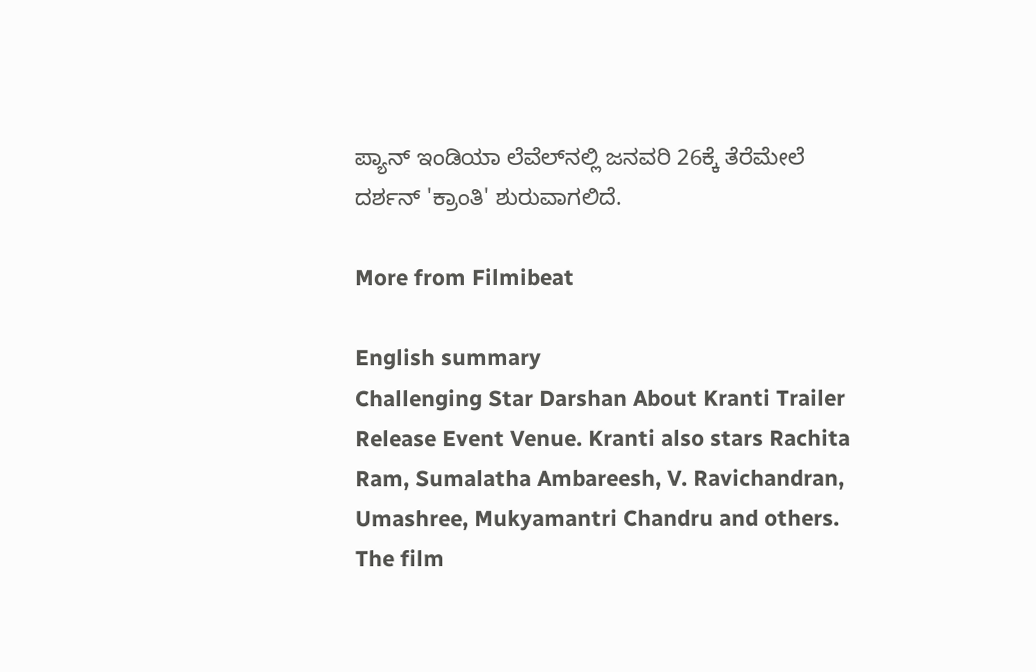ಪ್ಯಾನ್ ಇಂಡಿಯಾ ಲೆವೆಲ್‌ನಲ್ಲಿ ಜನವರಿ 26ಕ್ಕೆ ತೆರೆಮೇಲೆ ದರ್ಶನ್ 'ಕ್ರಾಂತಿ' ಶುರುವಾಗಲಿದೆ.

More from Filmibeat

English summary
Challenging Star Darshan About Kranti Trailer Release Event Venue. Kranti also stars Rachita Ram, Sumalatha Ambareesh, V. Ravichandran, Umashree, Mukyamantri Chandru and others. The film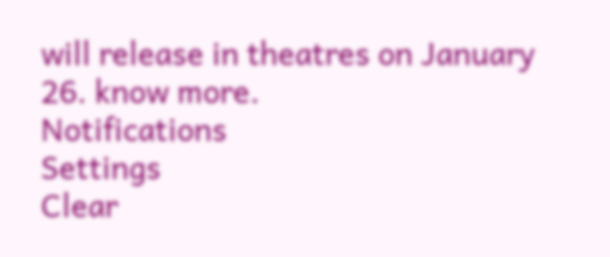will release in theatres on January 26. know more.
Notifications
Settings
Clear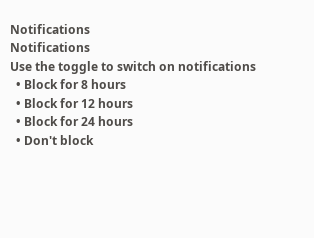Notifications
Notifications
Use the toggle to switch on notifications
  • Block for 8 hours
  • Block for 12 hours
  • Block for 24 hours
  • Don't block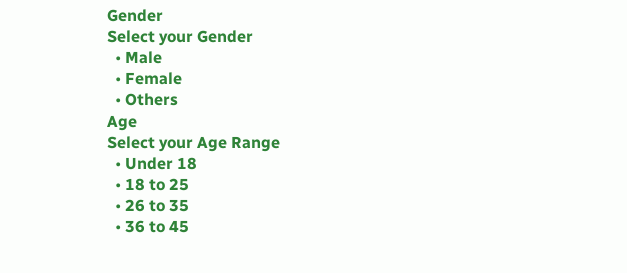Gender
Select your Gender
  • Male
  • Female
  • Others
Age
Select your Age Range
  • Under 18
  • 18 to 25
  • 26 to 35
  • 36 to 45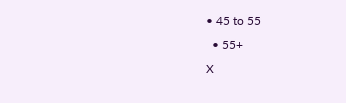• 45 to 55
  • 55+
X